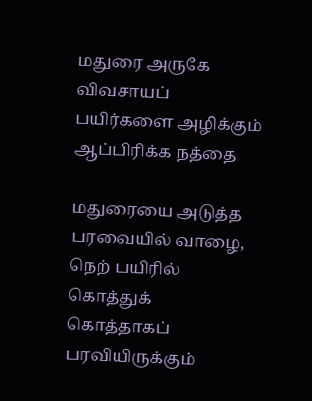மதுரை அருகே விவசாயப் பயிர்களை அழிக்கும் ஆப்பிரிக்க நத்தை

மதுரையை அடுத்த பரவையில் வாழை, நெற் பயிரில் கொத்துக் கொத்தாகப் பரவியிருக்கும்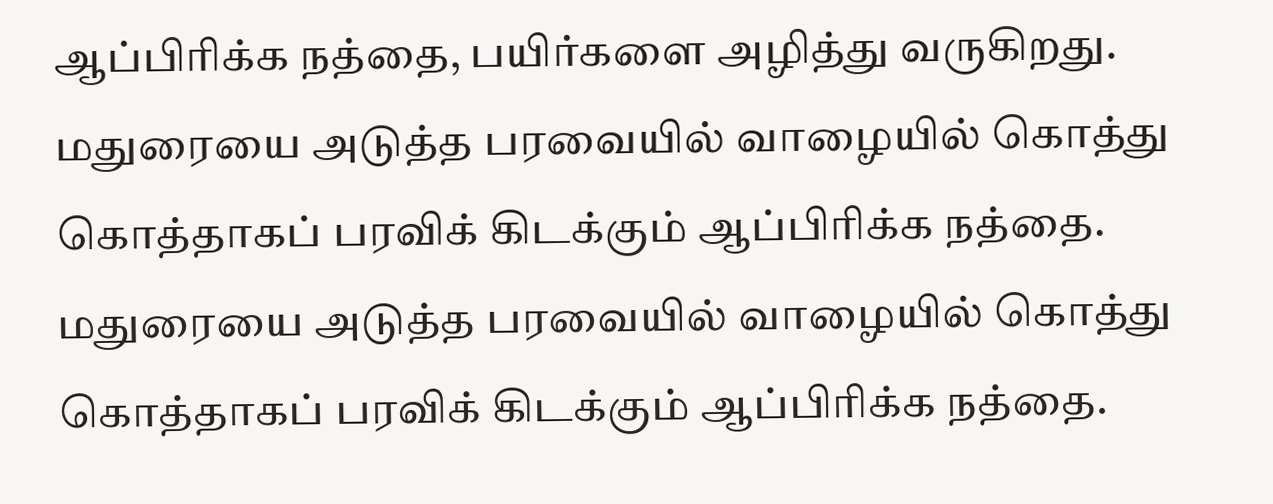ஆப்பிரிக்க நத்தை, பயிர்களை அழித்து வருகிறது.
மதுரையை அடுத்த பரவையில் வாழையில் கொத்து கொத்தாகப் பரவிக் கிடக்கும் ஆப்பிரிக்க நத்தை.
மதுரையை அடுத்த பரவையில் வாழையில் கொத்து கொத்தாகப் பரவிக் கிடக்கும் ஆப்பிரிக்க நத்தை.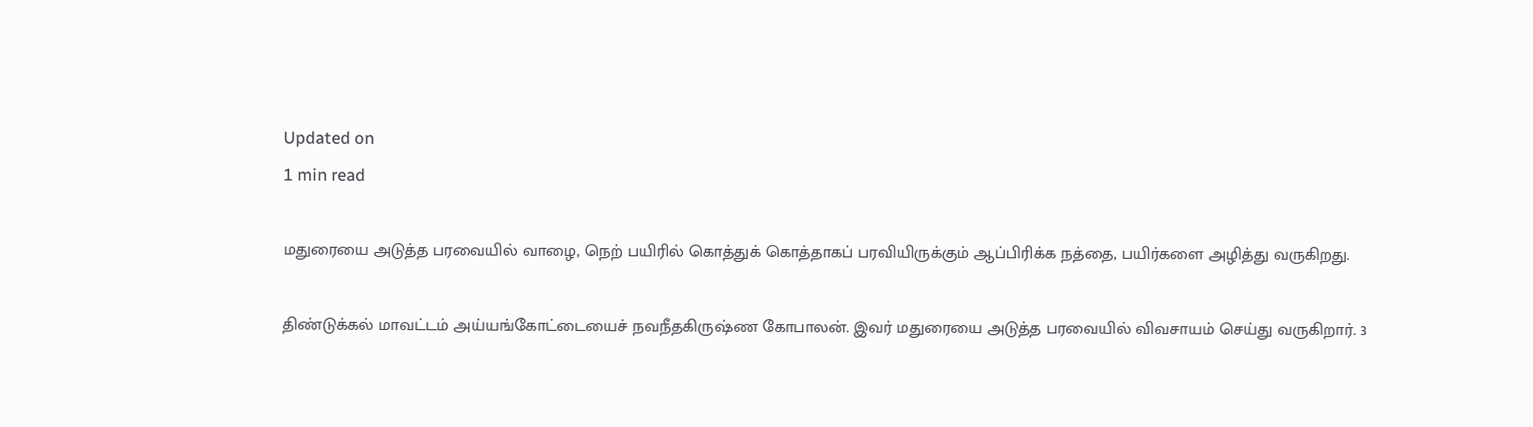Updated on
1 min read

மதுரையை அடுத்த பரவையில் வாழை, நெற் பயிரில் கொத்துக் கொத்தாகப் பரவியிருக்கும் ஆப்பிரிக்க நத்தை, பயிர்களை அழித்து வருகிறது.

திண்டுக்கல் மாவட்டம் அய்யங்கோட்டையைச் நவநீதகிருஷ்ண கோபாலன். இவர் மதுரையை அடுத்த பரவையில் விவசாயம் செய்து வருகிறார். 3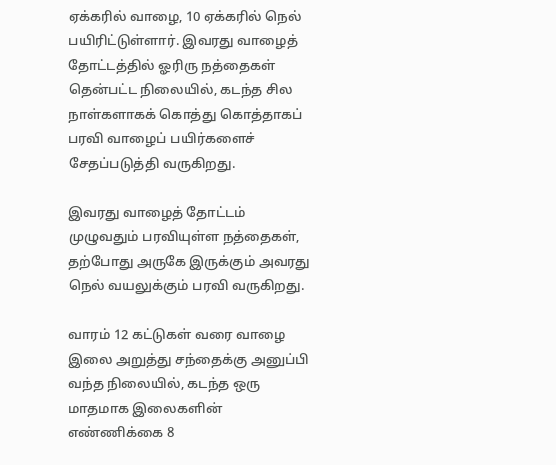ஏக்கரில் வாழை, 10 ஏக்கரில் நெல் பயிரிட்டுள்ளார். இவரது வாழைத் தோட்டத்தில் ஓரிரு நத்தைகள் தென்பட்ட நிலையில், கடந்த சில நாள்களாகக் கொத்து கொத்தாகப் பரவி வாழைப் பயிர்களைச் சேதப்படுத்தி வருகிறது.

இவரது வாழைத் தோட்டம் முழுவதும் பரவியுள்ள நத்தைகள், தற்போது அருகே இருக்கும் அவரது நெல் வயலுக்கும் பரவி வருகிறது.

வாரம் 12 கட்டுகள் வரை வாழை இலை அறுத்து சந்தைக்கு அனுப்பி வந்த நிலையில், கடந்த ஒரு மாதமாக இலைகளின் எண்ணிக்கை 8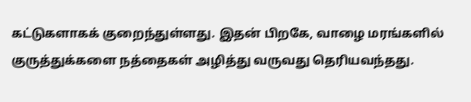கட்டுகளாகக் குறைந்துள்ளது. இதன் பிறகே, வாழை மரங்களில் குருத்துக்களை நத்தைகள் அழித்து வருவது தெரியவந்தது.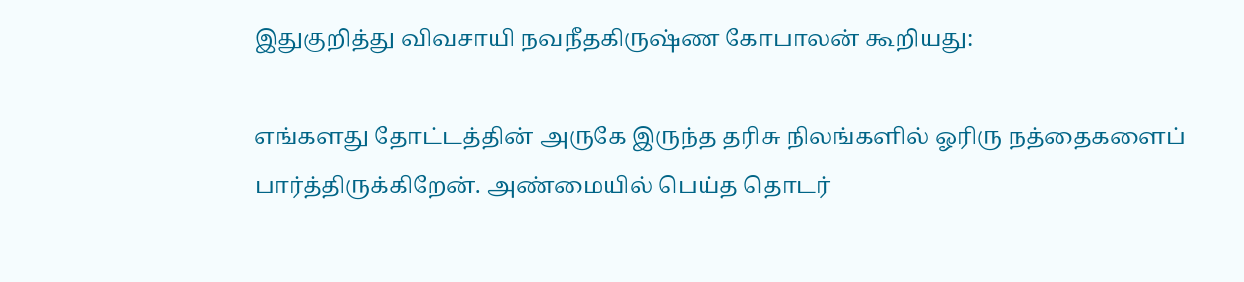இதுகுறித்து விவசாயி நவநீதகிருஷ்ண கோபாலன் கூறியது:

எங்களது தோட்டத்தின் அருகே இருந்த தரிசு நிலங்களில் ஓரிரு நத்தைகளைப் பார்த்திருக்கிறேன். அண்மையில் பெய்த தொடர்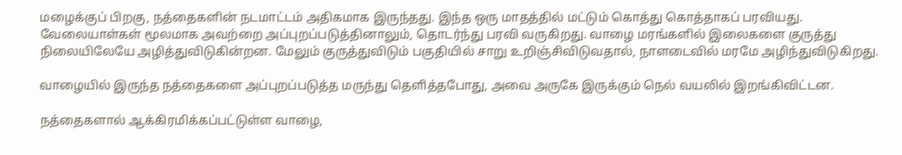மழைக்குப் பிறகு, நத்தைகளின் நடமாட்டம் அதிகமாக இருந்தது. இந்த ஒரு மாதத்தில் மட்டும் கொத்து கொத்தாகப் பரவியது. வேலையாள்கள் மூலமாக அவற்றை அப்புறப்படுத்தினாலும், தொடர்ந்து பரவி வருகிறது. வாழை மரங்களில் இலைகளை குருத்து நிலையிலேயே அழித்துவிடுகின்றன. மேலும் குருத்துவிடும் பகுதியில் சாறு உறிஞ்சிவிடுவதால், நாளடைவில் மரமே அழிந்துவிடுகிறது.

வாழையில் இருந்த நத்தைகளை அப்புறப்படுத்த மருந்து தெளித்தபோது, அவை அருகே இருக்கும் நெல் வயலில் இறங்கிவிட்டன.

நத்தைகளால் ஆக்கிரமிக்கப்பட்டுள்ள வாழை,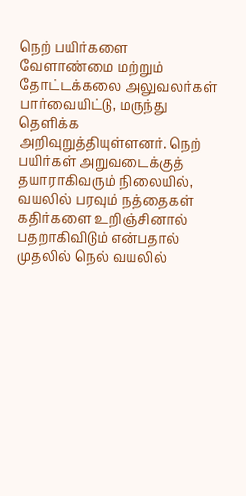நெற் பயிர்களை வேளாண்மை மற்றும் தோட்டக்கலை அலுவலர்கள் பார்வையிட்டு, மருந்து தெளிக்க அறிவுறுத்தியுள்ளனர். நெற் பயிர்கள் அறுவடைக்குத் தயாராகிவரும் நிலையில், வயலில் பரவும் நத்தைகள் கதிர்களை உறிஞ்சினால் பதறாகிவிடும் என்பதால் முதலில் நெல் வயலில்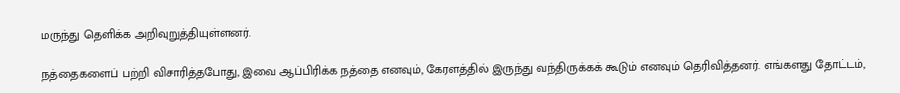மருந்து தெளிக்க அறிவுறுத்தியுள்ளனர்.

நத்தைகளைப் பற்றி விசாரித்தபோது, இவை ஆப்பிரிக்க நத்தை எனவும், கேரளத்தில் இருந்து வந்திருக்கக் கூடும் எனவும் தெரிவித்தனர். எங்களது தோட்டம்,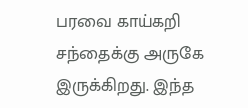பரவை காய்கறி சந்தைக்கு அருகே இருக்கிறது. இந்த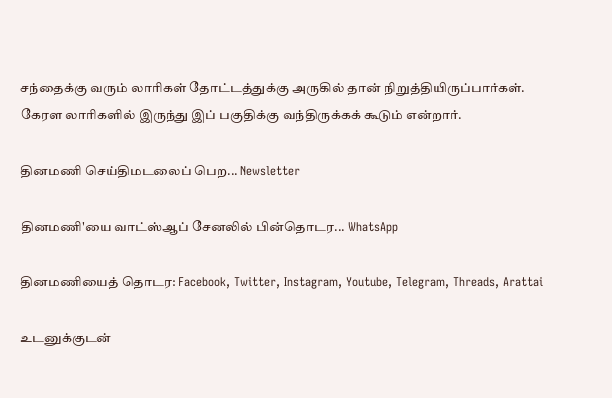சந்தைக்கு வரும் லாரிகள் தோட்டத்துக்கு அருகில் தான் நிறுத்தியிருப்பார்கள். கேரள லாரிகளில் இருந்து இப் பகுதிக்கு வந்திருக்கக் கூடும் என்றார்.

தினமணி செய்திமடலைப் பெற... Newsletter

தினமணி'யை வாட்ஸ்ஆப் சேனலில் பின்தொடர... WhatsApp

தினமணியைத் தொடர: Facebook, Twitter, Instagram, Youtube, Telegram, Threads, Arattai

உடனுக்குடன்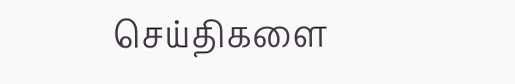செய்திகளை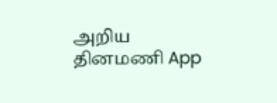அறிய தினமணி App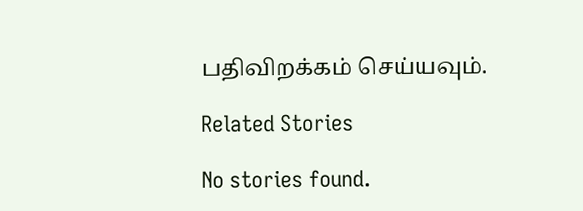பதிவிறக்கம் செய்யவும்.

Related Stories

No stories found.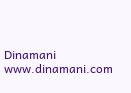Dinamani
www.dinamani.com